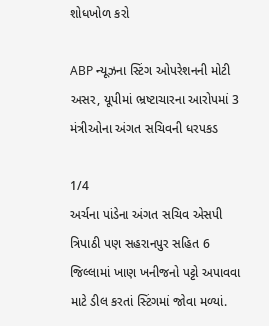શોધખોળ કરો

ABP ન્યૂઝના સ્ટિંગ ઓપરેશનની મોટી અસર, યૂપીમાં ભ્રષ્ટાચારના આરોપમાં 3 મંત્રીઓના અંગત સચિવની ધરપકડ

1/4
અર્ચના પાંડેના અંગત સચિવ એસપી ત્રિપાઠી પણ સહરાનપુર સહિત 6 જિલ્લામાં ખાણ ખનીજનો પટ્ટો અપાવવા માટે ડીલ કરતાં સ્ટિંગમાં જોવા મળ્યાં.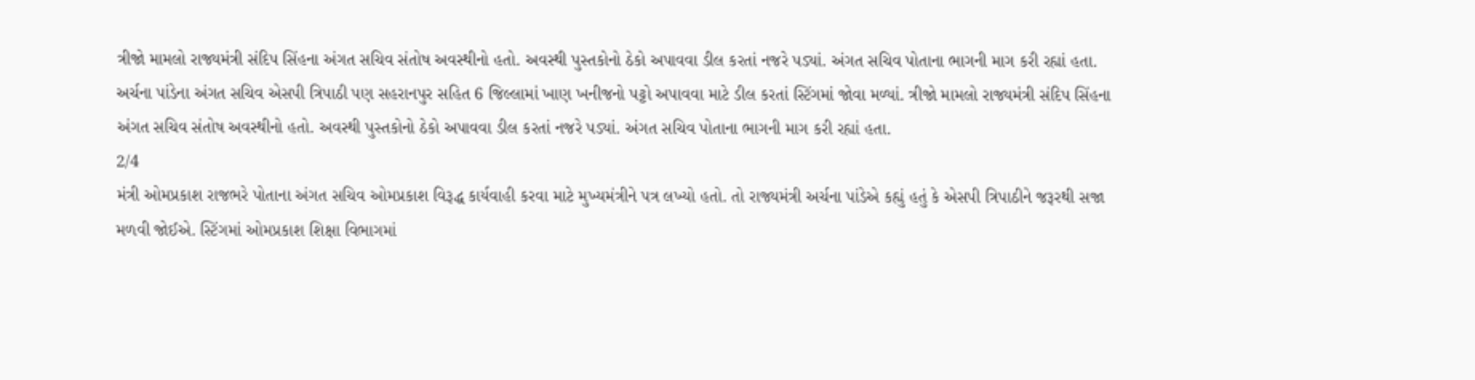ત્રીજો મામલો રાજ્યમંત્રી સંદિપ સિંહના અંગત સચિવ સંતોષ અવસ્થીનો હતો. અવસ્થી પુસ્તકોનો ઠેકો અપાવવા ડીલ કરતાં નજરે પડ્યાં. અંગત સચિવ પોતાના ભાગની માગ કરી રહ્યાં હતા.
અર્ચના પાંડેના અંગત સચિવ એસપી ત્રિપાઠી પણ સહરાનપુર સહિત 6 જિલ્લામાં ખાણ ખનીજનો પટ્ટો અપાવવા માટે ડીલ કરતાં સ્ટિંગમાં જોવા મળ્યાં. ત્રીજો મામલો રાજ્યમંત્રી સંદિપ સિંહના અંગત સચિવ સંતોષ અવસ્થીનો હતો. અવસ્થી પુસ્તકોનો ઠેકો અપાવવા ડીલ કરતાં નજરે પડ્યાં. અંગત સચિવ પોતાના ભાગની માગ કરી રહ્યાં હતા.
2/4
મંત્રી ઓમપ્રકાશ રાજભરે પોતાના અંગત સચિવ ઓમપ્રકાશ વિરૂદ્ધ કાર્યવાહી કરવા માટે મુખ્યમંત્રીને પત્ર લખ્યો હતો. તો રાજ્યમંત્રી અર્ચના પાંડેએ કહ્યું હતું કે એસપી ત્રિપાઠીને જરૂરથી સજા મળવી જોઈએ. સ્ટિંગમાં ઓમપ્રકાશ શિક્ષા વિભાગમાં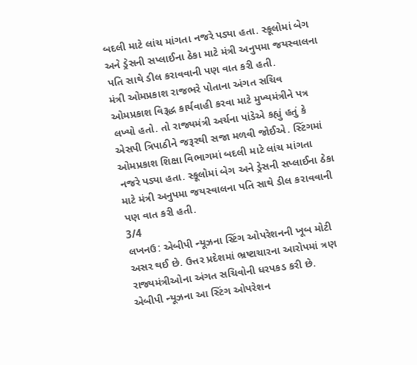બદલી માટે લાંચ માંગતા નજરે પડ્યા હતા. સ્કૂલોમાં બેગ અને ડ્રેસની સપ્લાઈના ઠેકા માટે મંત્રી અનુપમા જયસ્વાલના પતિ સાથે ડીલ કરાવવાની પણ વાત કરી હતી.
મંત્રી ઓમપ્રકાશ રાજભરે પોતાના અંગત સચિવ ઓમપ્રકાશ વિરૂદ્ધ કાર્યવાહી કરવા માટે મુખ્યમંત્રીને પત્ર લખ્યો હતો. તો રાજ્યમંત્રી અર્ચના પાંડેએ કહ્યું હતું કે એસપી ત્રિપાઠીને જરૂરથી સજા મળવી જોઈએ. સ્ટિંગમાં ઓમપ્રકાશ શિક્ષા વિભાગમાં બદલી માટે લાંચ માંગતા નજરે પડ્યા હતા. સ્કૂલોમાં બેગ અને ડ્રેસની સપ્લાઈના ઠેકા માટે મંત્રી અનુપમા જયસ્વાલના પતિ સાથે ડીલ કરાવવાની પણ વાત કરી હતી.
3/4
લખનઉ: એબીપી ન્યૂઝના સ્ટિંગ ઓપરેશનની ખૂબ મોટી અસર થઈ છે. ઉત્તર પ્રદેશમાં ભ્રષ્ટાચારના આરોપમાં ત્રણ રાજ્યમંત્રીઓના અંગત સચિવોની ધરપકડ કરી છે. એબીપી ન્યૂઝના આ સ્ટિંગ ઓપરેશન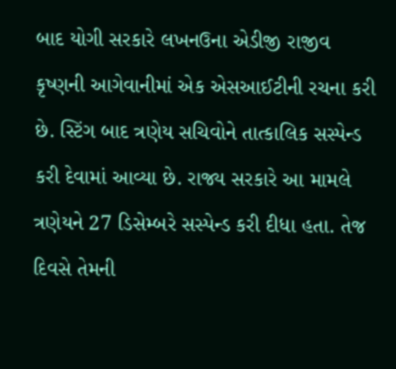બાદ યોગી સરકારે લખનઉના એડીજી રાજીવ કૃષ્ણની આગેવાનીમાં એક એસઆઈટીની રચના કરી છે. સ્ટિંગ બાદ ત્રણેય સચિવોને તાત્કાલિક સસ્પેન્ડ કરી દેવામાં આવ્યા છે. રાજ્ય સરકારે આ મામલે ત્રણેયને 27 ડિસેમ્બરે સસ્પેન્ડ કરી દીધા હતા. તેજ દિવસે તેમની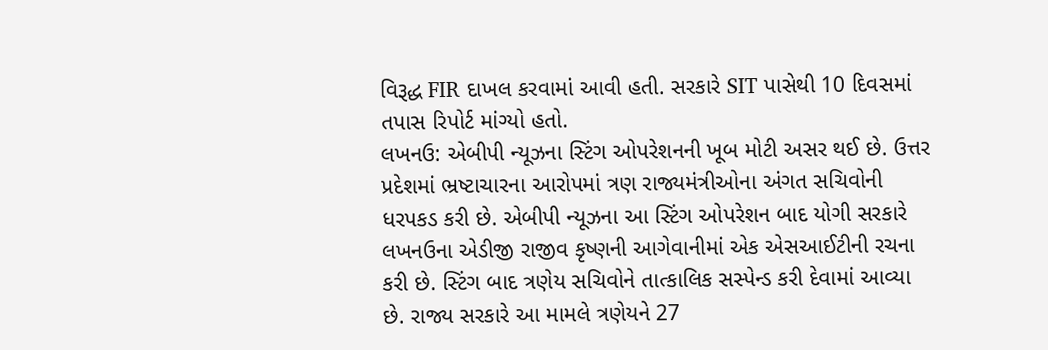વિરૂદ્ધ FIR દાખલ કરવામાં આવી હતી. સરકારે SIT પાસેથી 10 દિવસમાં તપાસ રિપોર્ટ માંગ્યો હતો.
લખનઉ: એબીપી ન્યૂઝના સ્ટિંગ ઓપરેશનની ખૂબ મોટી અસર થઈ છે. ઉત્તર પ્રદેશમાં ભ્રષ્ટાચારના આરોપમાં ત્રણ રાજ્યમંત્રીઓના અંગત સચિવોની ધરપકડ કરી છે. એબીપી ન્યૂઝના આ સ્ટિંગ ઓપરેશન બાદ યોગી સરકારે લખનઉના એડીજી રાજીવ કૃષ્ણની આગેવાનીમાં એક એસઆઈટીની રચના કરી છે. સ્ટિંગ બાદ ત્રણેય સચિવોને તાત્કાલિક સસ્પેન્ડ કરી દેવામાં આવ્યા છે. રાજ્ય સરકારે આ મામલે ત્રણેયને 27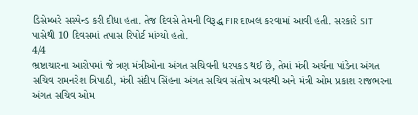ડિસેમ્બરે સસ્પેન્ડ કરી દીધા હતા. તેજ દિવસે તેમની વિરૂદ્ધ FIR દાખલ કરવામાં આવી હતી. સરકારે SIT પાસેથી 10 દિવસમાં તપાસ રિપોર્ટ માંગ્યો હતો.
4/4
ભ્રષ્ટાચારના આરોપમાં જે ત્રણ મંત્રીઓના અંગત સચિવની ધરપકડ થઈ છે, તેમાં મંત્રી અર્ચના પાંડેના અંગત સચિવ રામનરેશ ત્રિપાઠી, મંત્રી સંદીપ સિંહના અંગત સચિવ સંતોષ અવસ્થી અને મંત્રી ઓમ પ્રકાશ રાજભરના અંગત સચિવ ઓમ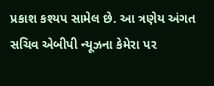પ્રકાશ કશ્યપ સામેલ છે. આ ત્રણેય અંગત સચિવ એબીપી ન્યૂઝના કેમેરા પર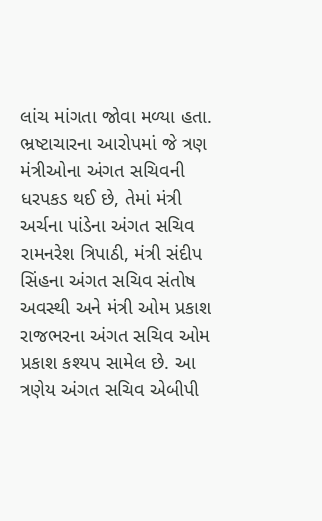લાંચ માંગતા જોવા મળ્યા હતા.
ભ્રષ્ટાચારના આરોપમાં જે ત્રણ મંત્રીઓના અંગત સચિવની ધરપકડ થઈ છે, તેમાં મંત્રી અર્ચના પાંડેના અંગત સચિવ રામનરેશ ત્રિપાઠી, મંત્રી સંદીપ સિંહના અંગત સચિવ સંતોષ અવસ્થી અને મંત્રી ઓમ પ્રકાશ રાજભરના અંગત સચિવ ઓમ પ્રકાશ કશ્યપ સામેલ છે. આ ત્રણેય અંગત સચિવ એબીપી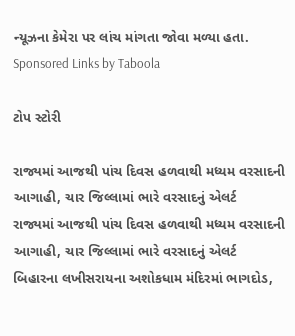ન્યૂઝના કેમેરા પર લાંચ માંગતા જોવા મળ્યા હતા.
Sponsored Links by Taboola

ટોપ સ્ટોરી

રાજ્યમાં આજથી પાંચ દિવસ હળવાથી મધ્યમ વરસાદની આગાહી, ચાર જિલ્લામાં ભારે વરસાદનું એલર્ટ
રાજ્યમાં આજથી પાંચ દિવસ હળવાથી મધ્યમ વરસાદની આગાહી, ચાર જિલ્લામાં ભારે વરસાદનું એલર્ટ
બિહારના લખીસરાયના અશોકધામ મંદિરમાં ભાગદોડ,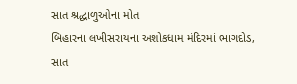સાત શ્રદ્ધાળુઓના મોત
બિહારના લખીસરાયના અશોકધામ મંદિરમાં ભાગદોડ, સાત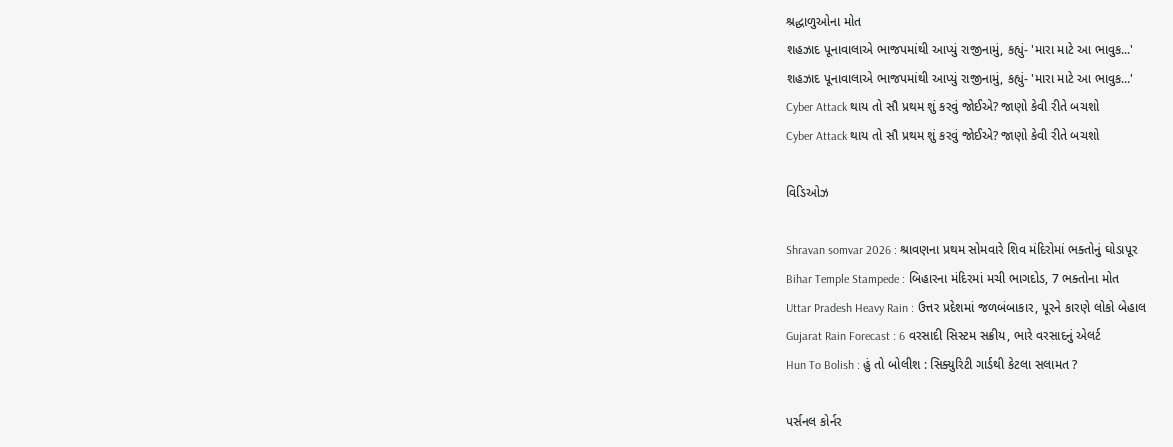શ્રદ્ધાળુઓના મોત
શહઝાદ પૂનાવાલાએ ભાજપમાંથી આપ્યું રાજીનામું, કહ્યું- 'મારા માટે આ ભાવુક...'
શહઝાદ પૂનાવાલાએ ભાજપમાંથી આપ્યું રાજીનામું, કહ્યું- 'મારા માટે આ ભાવુક...'
Cyber Attack થાય તો સૌ પ્રથમ શું કરવું જોઈએ? જાણો કેવી રીતે બચશો
Cyber Attack થાય તો સૌ પ્રથમ શું કરવું જોઈએ? જાણો કેવી રીતે બચશો

વિડિઓઝ

Shravan somvar 2026 : શ્રાવણના પ્રથમ સોમવારે શિવ મંદિરોમાં ભક્તોનું ઘોડાપૂર
Bihar Temple Stampede : બિહારના મંદિરમાં મચી ભાગદોડ, 7 ભક્તોના મોત
Uttar Pradesh Heavy Rain : ઉત્તર પ્રદેશમાં જળબંબાકાર, પૂરને કારણે લોકો બેહાલ
Gujarat Rain Forecast : 6 વરસાદી સિસ્ટમ સક્રીય, ભારે વરસાદનું એલર્ટ
Hun To Bolish : હું તો બોલીશ : સિક્યુરિટી ગાર્ડથી કેટલા સલામત ?

પર્સનલ કોર્નર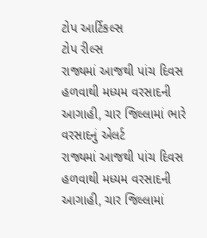ટોપ આર્ટિકલ્સ
ટોપ રીલ્સ
રાજ્યમાં આજથી પાંચ દિવસ હળવાથી મધ્યમ વરસાદની આગાહી, ચાર જિલ્લામાં ભારે વરસાદનું એલર્ટ
રાજ્યમાં આજથી પાંચ દિવસ હળવાથી મધ્યમ વરસાદની આગાહી, ચાર જિલ્લામાં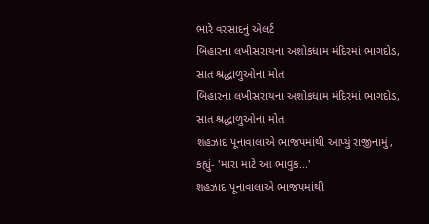ભારે વરસાદનું એલર્ટ
બિહારના લખીસરાયના અશોકધામ મંદિરમાં ભાગદોડ, સાત શ્રદ્ધાળુઓના મોત
બિહારના લખીસરાયના અશોકધામ મંદિરમાં ભાગદોડ, સાત શ્રદ્ધાળુઓના મોત
શહઝાદ પૂનાવાલાએ ભાજપમાંથી આપ્યું રાજીનામું, કહ્યું- 'મારા માટે આ ભાવુક...'
શહઝાદ પૂનાવાલાએ ભાજપમાંથી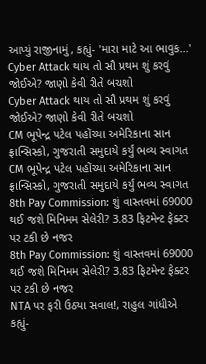આપ્યું રાજીનામું, કહ્યું- 'મારા માટે આ ભાવુક...'
Cyber Attack થાય તો સૌ પ્રથમ શું કરવું જોઈએ? જાણો કેવી રીતે બચશો
Cyber Attack થાય તો સૌ પ્રથમ શું કરવું જોઈએ? જાણો કેવી રીતે બચશો
CM ભૂપેન્દ્ર પટેલ પહોંચ્યા અમેરિકાના સાન ફ્રાન્સિસ્કો, ગુજરાતી સમુદાયે કર્યું ભવ્ય સ્વાગત
CM ભૂપેન્દ્ર પટેલ પહોંચ્યા અમેરિકાના સાન ફ્રાન્સિસ્કો, ગુજરાતી સમુદાયે કર્યું ભવ્ય સ્વાગત
8th Pay Commission: શું વાસ્તવમાં 69000 થઈ જશે મિનિમમ સેલેરી? 3.83 ફિટમેન્ટ ફેક્ટર પર ટકી છે નજર
8th Pay Commission: શું વાસ્તવમાં 69000 થઈ જશે મિનિમમ સેલેરી? 3.83 ફિટમેન્ટ ફેક્ટર પર ટકી છે નજર
NTA પર ફરી ઉઠ્યા સવાલ!, રાહુલ ગાંધીએ કહ્યું-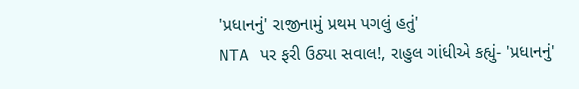'પ્રધાનનું' રાજીનામું પ્રથમ પગલું હતું'
NTA પર ફરી ઉઠ્યા સવાલ!, રાહુલ ગાંધીએ કહ્યું- 'પ્રધાનનું'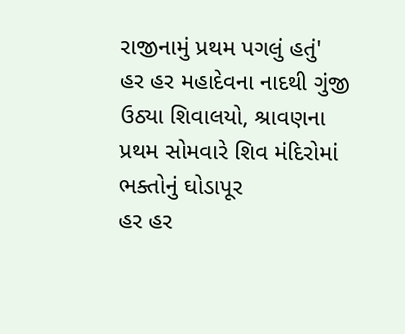રાજીનામું પ્રથમ પગલું હતું'
હર હર મહાદેવના નાદથી ગુંજી ઉઠ્યા શિવાલયો, શ્રાવણના પ્રથમ સોમવારે શિવ મંદિરોમાં ભક્તોનું ઘોડાપૂર
હર હર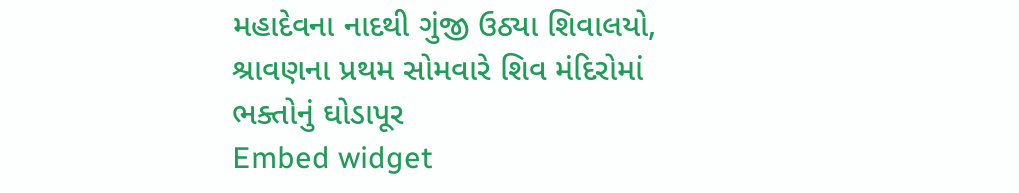મહાદેવના નાદથી ગુંજી ઉઠ્યા શિવાલયો, શ્રાવણના પ્રથમ સોમવારે શિવ મંદિરોમાં ભક્તોનું ઘોડાપૂર
Embed widget